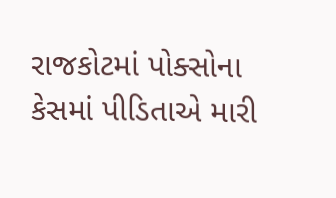રાજકોટમાં પોક્સોના કેસમાં પીડિતાએ મારી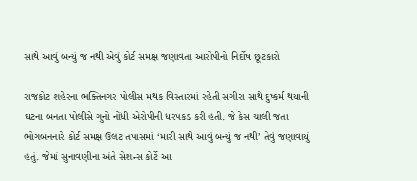સાથે આવું બન્યું જ નથી એવું કોર્ટ સમક્ષ જણાવતા આરોપીનો નિર્દોષ છૂટકારો

રાજકોટ શહેરના ભક્તિનગર પોલીસ મથક વિસ્તારમાં રહેતી સગીરા સાથે દુષ્કર્મ થયાની ઘટના બનતા પોલીસે ગુનો નોંધી એરોપીની ધરપકડ કરી હતી. જે કેસ ચાલી જતા ભોગબનનારે કોર્ટ સમક્ષ ઉલટ તપાસમાં ‘મારી સાથે આવું બન્યું જ નથી’ તેવું જણાવાયું હતું. જેમાં સુનાવણીના અંતે સેશન્સ કોર્ટે આ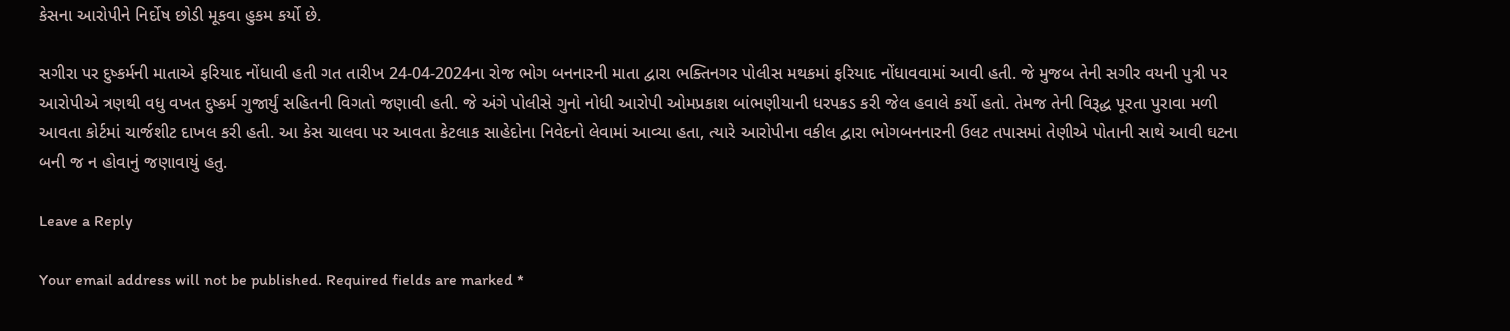કેસના આરોપીને નિર્દોષ છોડી મૂકવા હુકમ કર્યો છે.

સગીરા પર દુષ્કર્મની માતાએ ફરિયાદ નોંધાવી હતી ગત તારીખ 24-04-2024ના રોજ ભોગ બનનારની માતા દ્વારા ભક્તિનગર પોલીસ મથકમાં ફરિયાદ નોંધાવવામાં આવી હતી. જે મુજબ તેની સગીર વયની પુત્રી પર આરોપીએ ત્રણથી વધુ વખત દુષ્કર્મ ગુજાર્યું સહિતની વિગતો જણાવી હતી. જે અંગે પોલીસે ગુનો નોધી આરોપી ઓમપ્રકાશ બાંભણીયાની ધરપકડ કરી જેલ હવાલે કર્યો હતો. તેમજ તેની વિરૂદ્ધ પૂરતા પુરાવા મળી આવતા કોર્ટમાં ચાર્જશીટ દાખલ કરી હતી. આ કેસ ચાલવા પર આવતા કેટલાક સાહેદોના નિવેદનો લેવામાં આવ્યા હતા, ત્યારે આરોપીના વકીલ દ્વારા ભોગબનનારની ઉલટ તપાસમાં તેણીએ પોતાની સાથે આવી ઘટના બની જ ન હોવાનું જણાવાયું હતુ.

Leave a Reply

Your email address will not be published. Required fields are marked *